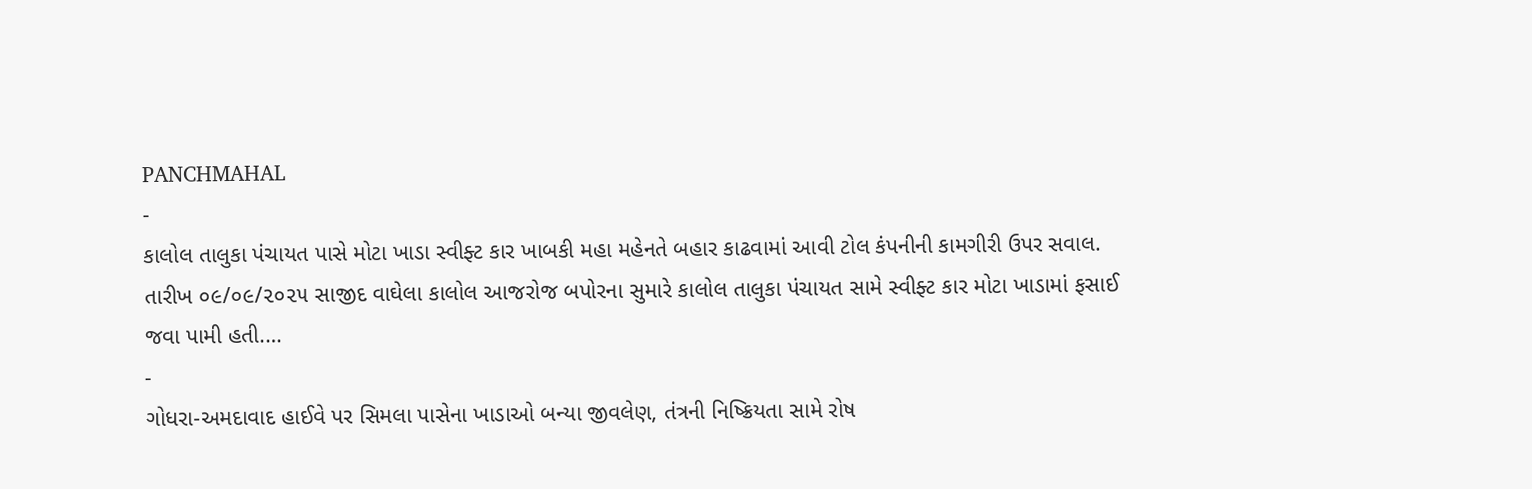PANCHMAHAL
-
કાલોલ તાલુકા પંચાયત પાસે મોટા ખાડા સ્વીફ્ટ કાર ખાબકી મહા મહેનતે બહાર કાઢવામાં આવી ટોલ કંપનીની કામગીરી ઉપર સવાલ.
તારીખ ૦૯/૦૯/૨૦૨૫ સાજીદ વાઘેલા કાલોલ આજરોજ બપોરના સુમારે કાલોલ તાલુકા પંચાયત સામે સ્વીફ્ટ કાર મોટા ખાડામાં ફસાઈ જવા પામી હતી.…
-
ગોધરા-અમદાવાદ હાઈવે પર સિમલા પાસેના ખાડાઓ બન્યા જીવલેણ, તંત્રની નિષ્ક્રિયતા સામે રોષ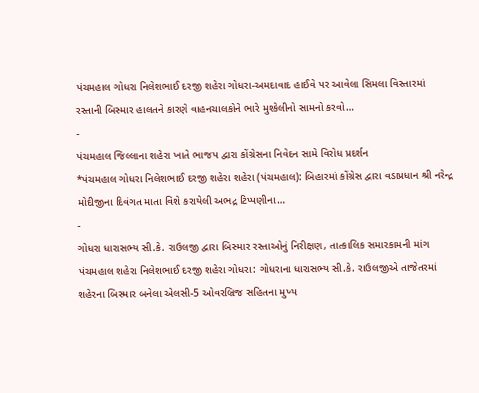પંચમહાલ ગોધરા નિલેશભાઈ દરજી શહેરા ગોધરા-અમદાવાદ હાઈવે પર આવેલા સિમલા વિસ્તારમાં રસ્તાની બિસ્માર હાલતને કારણે વાહનચાલકોને ભારે મુશ્કેલીનો સામનો કરવો…
-
પંચમહાલ જિલ્લાના શહેરા ખાતે ભાજપ દ્વારા કોંગ્રેસના નિવેદન સામે વિરોધ પ્રદર્શન
*પંચમહાલ ગોધરા નિલેશભાઈ દરજી શહેરા શહેરા (પંચમહાલ): બિહારમાં કોંગ્રેસ દ્વારા વડાપ્રધાન શ્રી નરેન્દ્ર મોદીજીના દિવંગત માતા વિશે કરાયેલી અભદ્ર ટિપ્પણીના…
-
ગોધરા ધારાસભ્ય સી.કે. રાઉલજી દ્વારા બિસ્માર રસ્તાઓનું નિરીક્ષણ, તાત્કાલિક સમારકામની માંગ
પંચમહાલ શહેરા નિલેશભાઈ દરજી શહેરા ગોધરા: ગોધરાના ધારાસભ્ય સી.કે. રાઉલજીએ તાજેતરમાં શહેરના બિસ્માર બનેલા એલસી-5 ઓવરબ્રિજ સહિતના મુખ્ય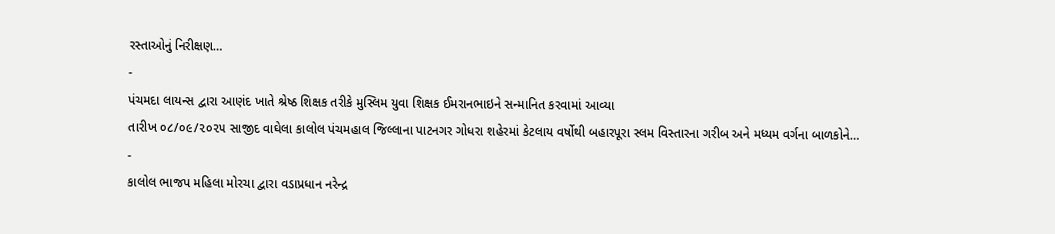રસ્તાઓનું નિરીક્ષણ…
-
પંચમદા લાયન્સ દ્વારા આણંદ ખાતે શ્રેષ્ઠ શિક્ષક તરીકે મુસ્લિમ યુવા શિક્ષક ઈમરાનભાઇને સન્માનિત કરવામાં આવ્યા
તારીખ ૦૮/૦૯/૨૦૨૫ સાજીદ વાઘેલા કાલોલ પંચમહાલ જિલ્લાના પાટનગર ગોધરા શહેરમાં કેટલાય વર્ષોથી બહારપૂરા સ્લમ વિસ્તારના ગરીબ અને મધ્યમ વર્ગના બાળકોને…
-
કાલોલ ભાજપ મહિલા મોરચા દ્વારા વડાપ્રધાન નરેન્દ્ર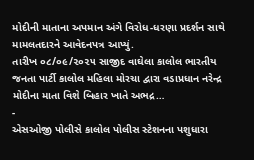મોદીની માતાના અપમાન અંગે વિરોધ-ધરણા પ્રદર્શન સાથે મામલતદારને આવેદનપત્ર આપ્યું.
તારીખ ૦૮/૦૯/૨૦૨૫ સાજીદ વાઘેલા કાલોલ ભારતીય જનતા પાર્ટી કાલોલ મહિલા મોરચા દ્વારા વડાપ્રધાન નરેન્દ્ર મોદીના માતા વિશે બિહાર ખાતે અભદ્ર…
-
એસઓજી પોલીસે કાલોલ પોલીસ સ્ટેશનના પશુધારા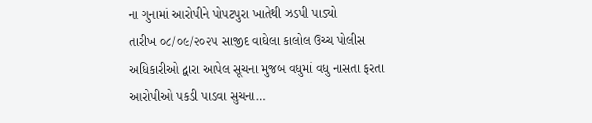ના ગુનામાં આરોપીને પોપટપુરા ખાતેથી ઝડપી પાડ્યો
તારીખ ૦૮/૦૯/૨૦૨૫ સાજીદ વાઘેલા કાલોલ ઉચ્ચ પોલીસ અધિકારીઓ દ્વારા આપેલ સૂચના મુજબ વધુમાં વધુ નાસતા ફરતા આરોપીઓ પકડી પાડવા સુચના…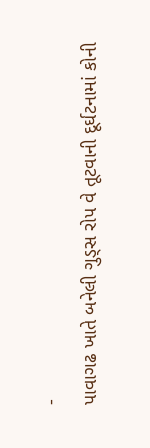-
પાવાગઢ ખાતે બનેલી ગુડ્સ રોપ વે તૂટવાની દૂર્ઘટનામાં કોની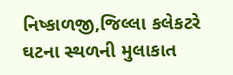નિષ્કાળજી,જિલ્લા કલેકટરે ઘટના સ્થળની મુલાકાત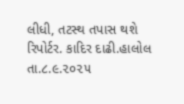લીધી, તટસ્થ તપાસ થશે
રિપોર્ટર. કાદિર દાઢી.હાલોલ તા.૮.૯.૨૦૨૫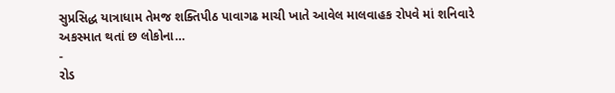સુપ્રસિદ્ધ યાત્રાધામ તેમજ શક્તિપીઠ પાવાગઢ માચી ખાતે આવેલ માલવાહક રોપવે માં શનિવારે અકસ્માત થતાં છ લોકોના…
-
રોડ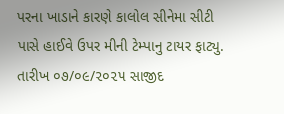પરના ખાડાને કારણે કાલોલ સીનેમા સીટી પાસે હાઈવે ઉપર મીની ટેમ્પાનુ ટાયર ફાટ્યુ.
તારીખ ૦૭/૦૯/૨૦૨૫ સાજીદ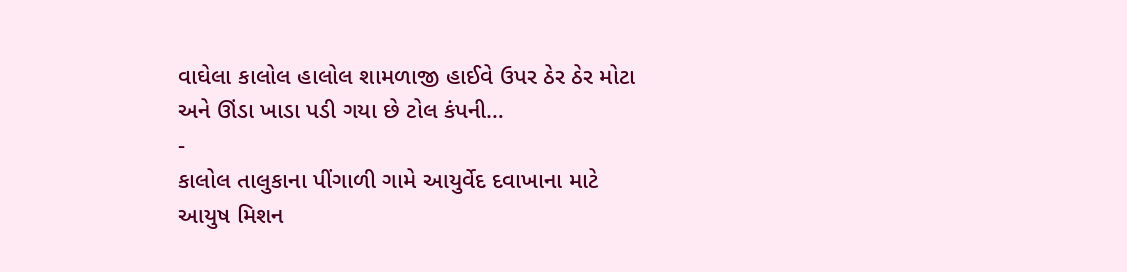વાઘેલા કાલોલ હાલોલ શામળાજી હાઈવે ઉપર ઠેર ઠેર મોટા અને ઊંડા ખાડા પડી ગયા છે ટોલ કંપની…
-
કાલોલ તાલુકાના પીંગાળી ગામે આયુર્વેદ દવાખાના માટે આયુષ મિશન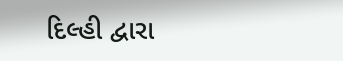દિલ્હી દ્વારા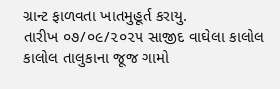ગ્રાન્ટ ફાળવતા ખાતમુહૂર્ત કરાયુ.
તારીખ ૦૭/૦૯/૨૦૨૫ સાજીદ વાઘેલા કાલોલ કાલોલ તાલુકાના જૂજ ગામો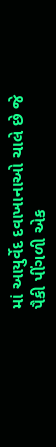માં આયુર્વેદ દવાખાનાઓ ચાલે છે જે પૈકી પીંગળી એક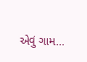એવું ગામ…